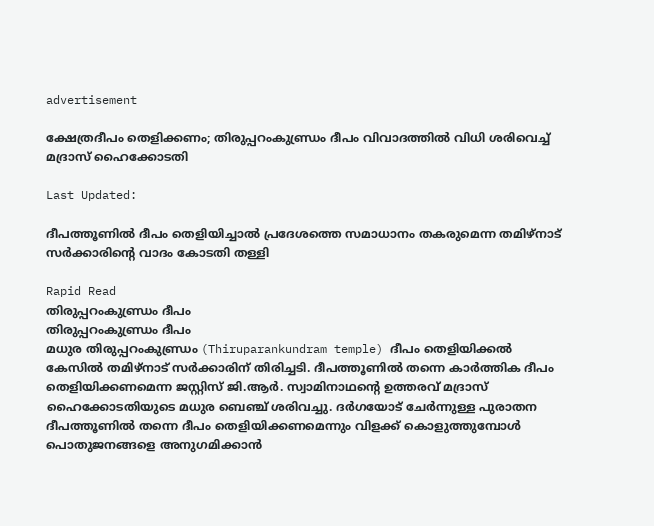advertisement

ക്ഷേത്രദീപം തെളിക്കണം; തിരുപ്പറംകുണ്ഡ്രം ദീപം വിവാദത്തിൽ വിധി ശരിവെച്ച് മദ്രാസ് ഹൈക്കോടതി

Last Updated:

ദീപത്തൂണിൽ ദീപം തെളിയിച്ചാല്‍ പ്രദേശത്തെ സമാധാനം തകരുമെന്ന തമിഴ്‌നാട് സര്‍ക്കാരിന്റെ വാദം കോടതി തള്ളി

Rapid Read
തിരുപ്പറംകുണ്ഡ്രം ദീപം
തിരുപ്പറംകുണ്ഡ്രം ദീപം
മധുര തിരുപ്പറംകുണ്ഡ്രം (Thiruparankundram temple) ദീപം തെളിയിക്കല്‍ കേസില്‍ തമിഴ്‌നാട് സര്‍ക്കാരിന് തിരിച്ചടി. ദീപത്തൂണില്‍ തന്നെ കാര്‍ത്തിക ദീപം തെളിയിക്കണമെന്ന ജസ്റ്റിസ് ജി.ആര്‍. സ്വാമിനാഥന്റെ ഉത്തരവ് മദ്രാസ് ഹൈക്കോടതിയുടെ മധുര ബെഞ്ച് ശരിവച്ചു. ദര്‍ഗയോട് ചേര്‍ന്നുള്ള പുരാതന ദീപത്തൂണില്‍ തന്നെ ദീപം തെളിയിക്കണമെന്നും വിളക്ക് കൊളുത്തുമ്പോള്‍ പൊതുജനങ്ങളെ അനുഗമിക്കാന്‍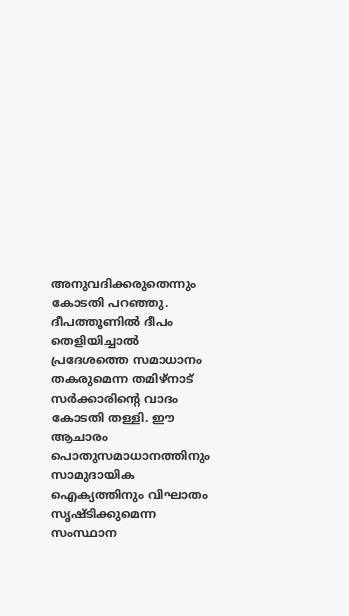അനുവദിക്കരുതെന്നും കോടതി പറഞ്ഞു.
ദീപത്തൂണിൽ ദീപം തെളിയിച്ചാല്‍ പ്രദേശത്തെ സമാധാനം തകരുമെന്ന തമിഴ്‌നാട് സര്‍ക്കാരിന്റെ വാദം കോടതി തള്ളി. ഈ ആചാരം  പൊതുസമാധാനത്തിനും സാമുദായിക ഐക്യത്തിനും വിഘാതം സൃഷ്ടിക്കുമെന്ന സംസ്ഥാന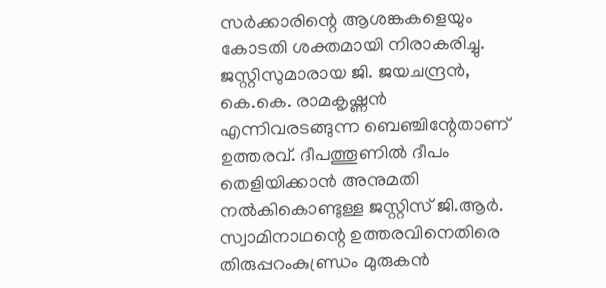സര്‍ക്കാരിന്റെ ആശങ്കകളെയും കോടതി ശക്തമായി നിരാകരിച്ചു.
ജസ്റ്റിസുമാരായ ജി. ജയചന്ദ്രന്‍, കെ.കെ. രാമകൃഷ്ണന്‍ എന്നിവരടങ്ങുന്ന ബെഞ്ചിന്റേതാണ് ഉത്തരവ്. ദീപത്തൂണില്‍ ദീപം തെളിയിക്കാന്‍ അനുമതി നല്‍കികൊണ്ടുള്ള ജസ്റ്റിസ് ജി.ആര്‍. സ്വാമിനാഥന്റെ ഉത്തരവിനെതിരെ തിരുപ്പറംകുണ്ഡ്രം മുരുകന്‍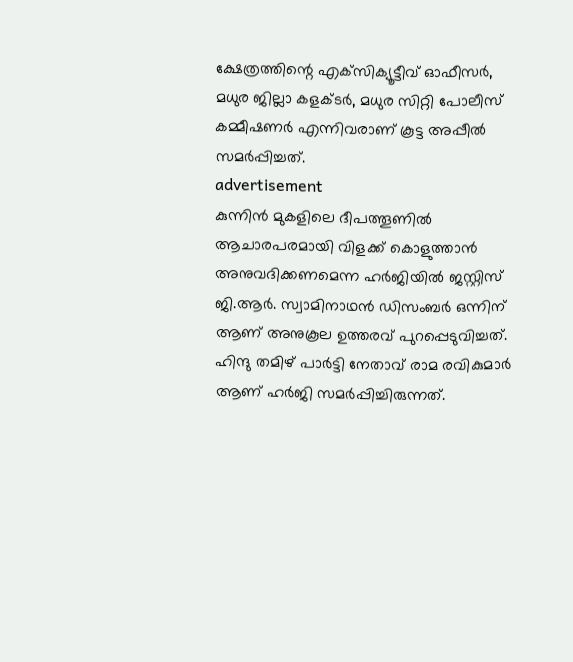ക്ഷേത്രത്തിന്റെ എക്‌സിക്യൂട്ടീവ് ഓഫീസര്‍, മധുര ജില്ലാ കളക്ടര്‍, മധുര സിറ്റി പോലീസ് കമ്മീഷണര്‍ എന്നിവരാണ് കൂട്ട അപ്പീല്‍ സമര്‍പ്പിച്ചത്.
advertisement
കുന്നിന്‍ മുകളിലെ ദീപത്തൂണില്‍ ആചാരപരമായി വിളക്ക് കൊളുത്താന്‍ അനുവദിക്കണമെന്ന ഹര്‍ജിയില്‍ ജസ്റ്റിസ് ജി.ആര്‍. സ്വാമിനാഥന്‍ ഡിസംബര്‍ ഒന്നിന് ആണ് അനുകൂല ഉത്തരവ് പുറപ്പെടുവിച്ചത്. ഹിന്ദു തമിഴ് പാര്‍ട്ടി നേതാവ് രാമ രവികുമാര്‍ ആണ് ഹര്‍ജി സമര്‍പ്പിച്ചിരുന്നത്.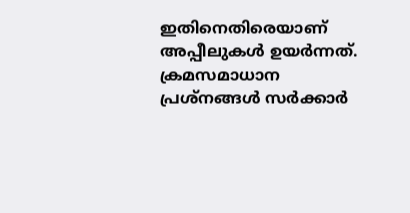ഇതിനെതിരെയാണ് അപ്പീലുകള്‍ ഉയര്‍ന്നത്. ക്രമസമാധാന പ്രശ്‌നങ്ങള്‍ സര്‍ക്കാര്‍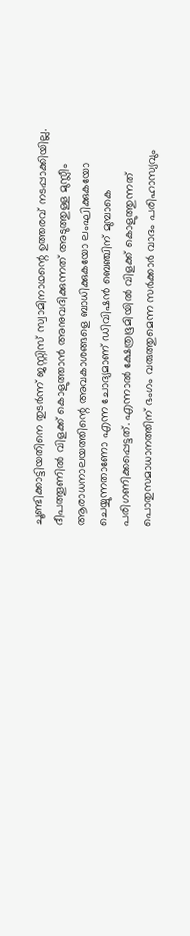ചൂണ്ടിക്കാട്ടിയതിനെ തുടര്‍ന്ന് ജസ്റ്റിസ് സ്വാമിനാഥന്റെ ഉത്തരവ് നടപ്പാക്കിയില്ല.
ദീപത്തൂണില്‍ വിളക്ക് കൊളുത്താന്‍ അനുവദിക്കുന്നത് അടുത്തുള്ള മുസ്ലീം ആരാധനാലയത്തിന്റെ അവകാശങ്ങളെ ബാധിക്കുകയോ ലംഘിക്കുകയോ ചെയ്യുന്നതാണോ എന്ന ചോദ്യമാണ് ഡിവിഷന്‍ ബെഞ്ചിന് മുമ്പാകെ പരിഗണിക്കപ്പെട്ടത്. എന്നാല്‍ ക്ഷേത്രഭൂമിയില്‍ വിളക്ക് കൊളുത്തുന്നത് പൊതുസമാധാനത്തിന് ഭംഗം വരുത്തുമെന്ന സര്‍ക്കാര്‍ വാദം പരിഹാസ്യവും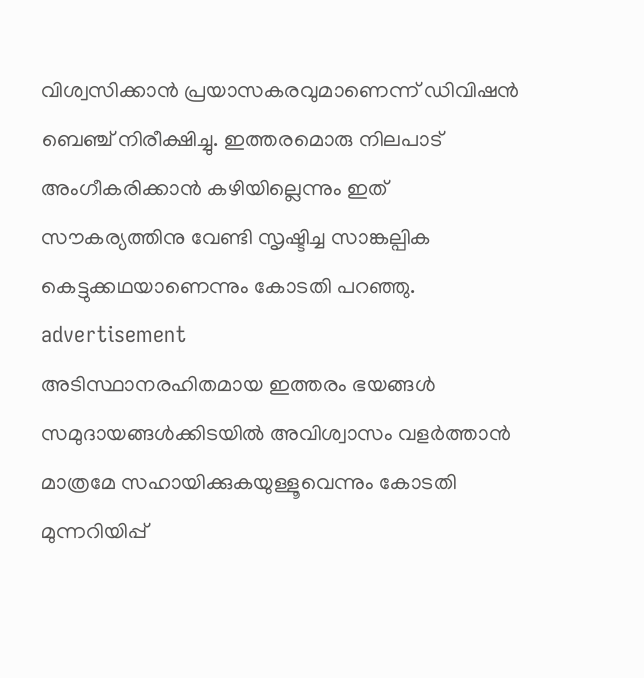വിശ്വസിക്കാന്‍ പ്രയാസകരവുമാണെന്ന് ഡിവിഷന്‍ ബെഞ്ച് നിരീക്ഷിച്ചു. ഇത്തരമൊരു നിലപാട് അംഗീകരിക്കാന്‍ കഴിയില്ലെന്നും ഇത് സൗകര്യത്തിനു വേണ്ടി സൃഷ്ടിച്ച സാങ്കല്പിക കെട്ടുക്കഥയാണെന്നും കോടതി പറഞ്ഞു.
advertisement
അടിസ്ഥാനരഹിതമായ ഇത്തരം ഭയങ്ങള്‍ സമുദായങ്ങള്‍ക്കിടയില്‍ അവിശ്വാസം വളര്‍ത്താന്‍ മാത്രമേ സഹായിക്കുകയുള്ളൂവെന്നും കോടതി മുന്നറിയിപ്പ്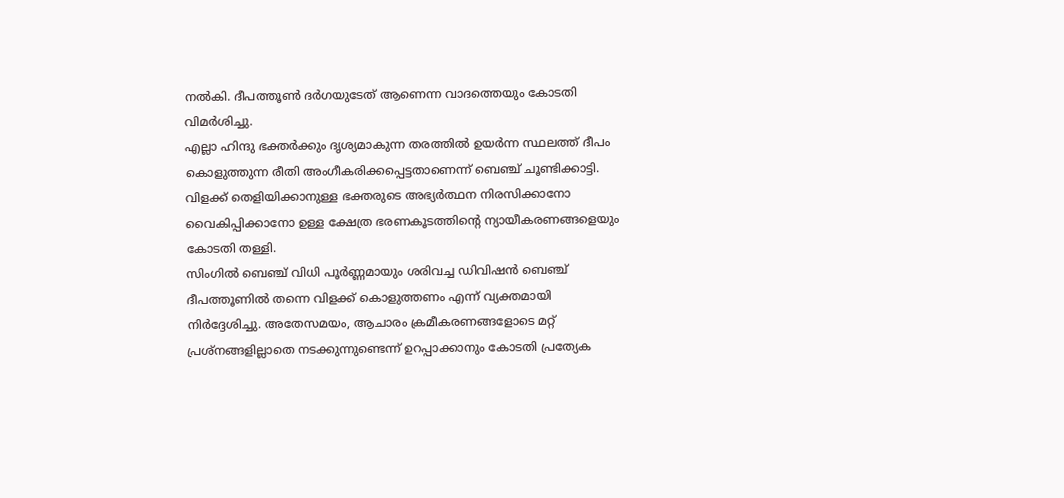നല്‍കി. ദീപത്തൂണ്‍ ദര്‍ഗയുടേത് ആണെന്ന വാദത്തെയും കോടതി വിമര്‍ശിച്ചു.
എല്ലാ ഹിന്ദു ഭക്തര്‍ക്കും ദൃശ്യമാകുന്ന തരത്തില്‍ ഉയര്‍ന്ന സ്ഥലത്ത് ദീപം കൊളുത്തുന്ന രീതി അംഗീകരിക്കപ്പെട്ടതാണെന്ന് ബെഞ്ച് ചൂണ്ടിക്കാട്ടി. വിളക്ക് തെളിയിക്കാനുള്ള ഭക്തരുടെ അഭ്യര്‍ത്ഥന നിരസിക്കാനോ വൈകിപ്പിക്കാനോ ഉള്ള ക്ഷേത്ര ഭരണകൂടത്തിന്റെ ന്യായീകരണങ്ങളെയും കോടതി തള്ളി.
സിംഗില്‍ ബെഞ്ച് വിധി പൂര്‍ണ്ണമായും ശരിവച്ച ഡിവിഷന്‍ ബെഞ്ച് ദീപത്തൂണില്‍ തന്നെ വിളക്ക് കൊളുത്തണം എന്ന് വ്യക്തമായി നിര്‍ദ്ദേശിച്ചു. അതേസമയം, ആചാരം ക്രമീകരണങ്ങളോടെ മറ്റ് പ്രശ്‌നങ്ങളില്ലാതെ നടക്കുന്നുണ്ടെന്ന് ഉറപ്പാക്കാനും കോടതി പ്രത്യേക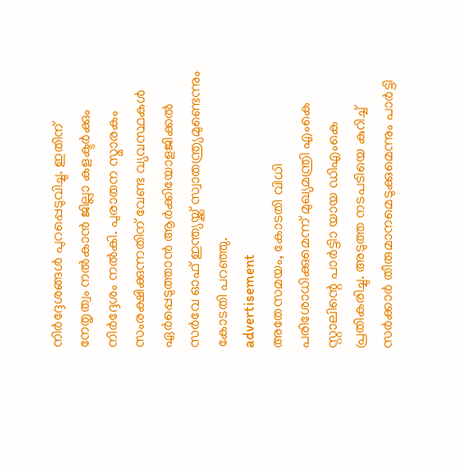നിര്‍ദ്ദേശങ്ങള്‍ പുറപ്പെടുവിച്ചു. ഇതിന് നേതൃത്വം നല്‍കാന്‍ ജില്ലാ കളക്ടര്‍ക്കും നിര്‍ദ്ദേശം നല്‍കി. പുരാതന സ്മാരകം സംരക്ഷിക്കുന്നതിന് വേണ്ട വ്യവസ്ഥകള്‍ ഏര്‍പ്പെടുത്താന്‍ ആര്‍ക്കിയോളജിക്കല്‍ സര്‍വേ ഓഫ് ഇന്ത്യയ്ക്ക് സ്വാതന്ത്ര്യമുണ്ടെന്നും കോടതി പറഞ്ഞു.
advertisement
അതേസമയം, കോടതി വിധി പരിശോധിക്കുമെന്ന് മുഖ്യമന്ത്രി എംകെ സ്റ്റാലിന്റെ പാർട്ടിാ യായ ഡിഎംകെ പ്രതികരിച്ചു. അടുത്ത നടപടിയെ കുറിച്ച് സര്‍ക്കാര്‍ തീരുമാനമെടുക്കുമെന്നും പാര്‍ട്ടി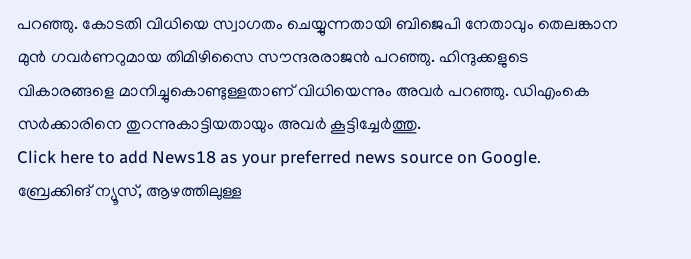പറഞ്ഞു. കോടതി വിധിയെ സ്വാഗതം ചെയ്യുന്നതായി ബിജെപി നേതാവും തെലങ്കാന മുന്‍ ഗവര്‍ണറുമായ തിമിഴിസൈ സൗന്ദരരാജന്‍ പറഞ്ഞു. ഹിന്ദുക്കളുടെ വികാരങ്ങളെ മാനിച്ചുകൊണ്ടുള്ളതാണ് വിധിയെന്നും അവര്‍ പറഞ്ഞു. ഡിഎംകെ സര്‍ക്കാരിനെ തുറന്നുകാട്ടിയതായും അവര്‍ കൂട്ടിച്ചേര്‍ത്തു.
Click here to add News18 as your preferred news source on Google.
ബ്രേക്കിങ് ന്യൂസ്, ആഴത്തിലുള്ള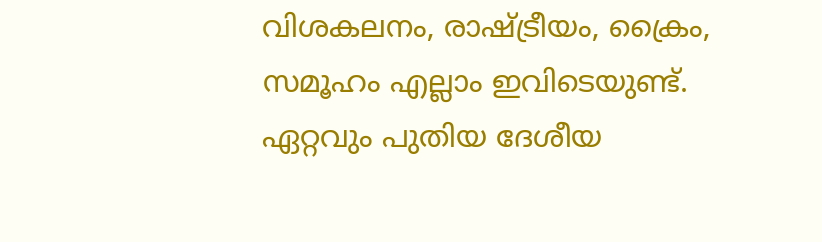വിശകലനം, രാഷ്ട്രീയം, ക്രൈം, സമൂഹം എല്ലാം ഇവിടെയുണ്ട്. ഏറ്റവും പുതിയ ദേശീയ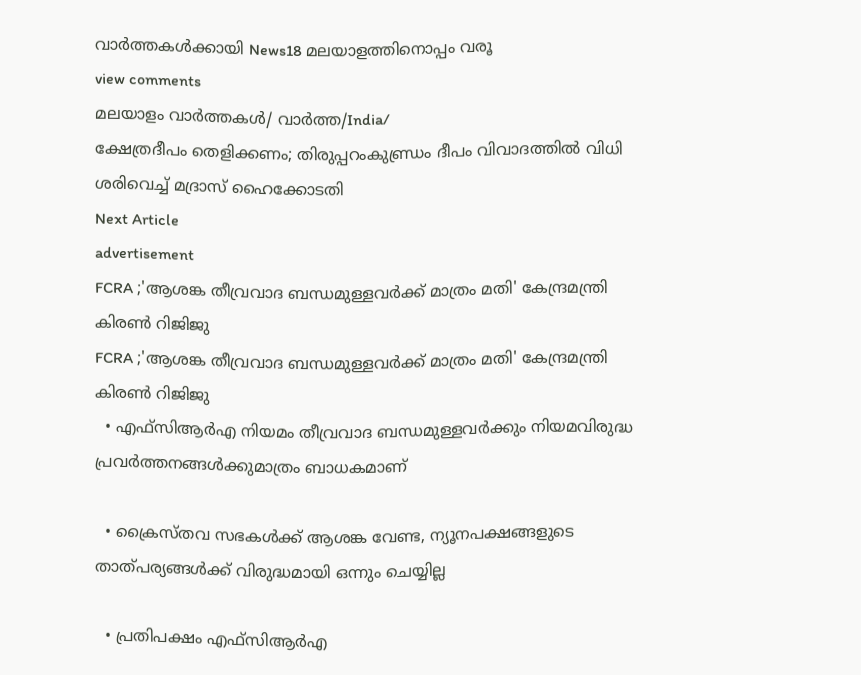വാർത്തകൾക്കായി News18 മലയാളത്തിനൊപ്പം വരൂ
view comments
മലയാളം വാർത്തകൾ/ വാർത്ത/India/
ക്ഷേത്രദീപം തെളിക്കണം; തിരുപ്പറംകുണ്ഡ്രം ദീപം വിവാദത്തിൽ വിധി ശരിവെച്ച് മദ്രാസ് ഹൈക്കോടതി
Next Article
advertisement
FCRA ;'ആശങ്ക തീവ്രവാദ ബന്ധമുള്ളവർക്ക് മാത്രം മതി' കേന്ദ്രമന്ത്രി കിരണ്‍ റിജിജു
FCRA ;'ആശങ്ക തീവ്രവാദ ബന്ധമുള്ളവർക്ക് മാത്രം മതി' കേന്ദ്രമന്ത്രി കിരണ്‍ റിജിജു
  • എഫ്‌സിആർഎ നിയമം തീവ്രവാദ ബന്ധമുള്ളവർക്കും നിയമവിരുദ്ധ പ്രവർത്തനങ്ങൾക്കുമാത്രം ബാധകമാണ്

  • ക്രൈസ്തവ സഭകൾക്ക് ആശങ്ക വേണ്ട, ന്യൂനപക്ഷങ്ങളുടെ താത്പര്യങ്ങൾക്ക് വിരുദ്ധമായി ഒന്നും ചെയ്യില്ല

  • പ്രതിപക്ഷം എഫ്‌സിആർഎ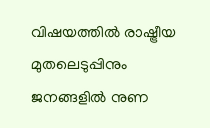വിഷയത്തിൽ രാഷ്ട്രീയ മുതലെടുപ്പിനും ജനങ്ങളിൽ നുണ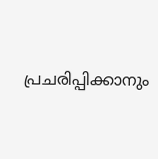പ്രചരിപ്പിക്കാനും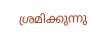ശ്രമിക്കുന്നു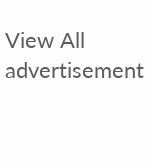View All
advertisement